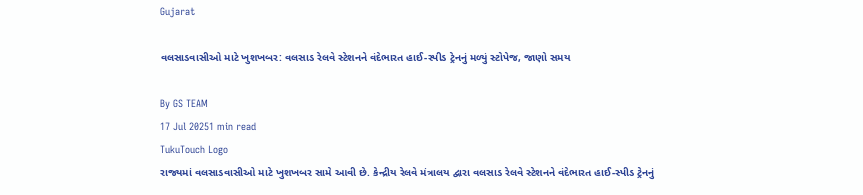Gujarat

વલસાડવાસીઓ માટે ખુશખબર: વલસાડ રેલવે સ્ટેશનને વંદેભારત હાઈ-સ્પીડ ટ્રેનનું મળ્યું સ્ટોપેજ, જાણો સમય

By GS TEAM
17 Jul 20251 min read
TukuTouch Logo
રાજ્યમાં વલસાડવાસીઓ માટે ખુશખબર સામે આવી છે. કેન્દ્રીય રેલવે મંત્રાલય દ્વારા વલસાડ રેલવે સ્ટેશનને વંદેભારત હાઈ-સ્પીડ ટ્રેનનું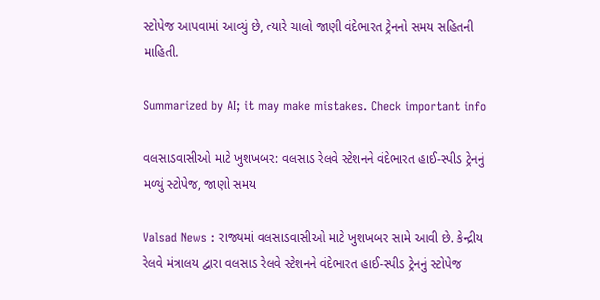સ્ટોપેજ આપવામાં આવ્યું છે, ત્યારે ચાલો જાણી વંદેભારત ટ્રેનનો સમય સહિતની માહિતી.

Summarized by AI; it may make mistakes. Check important info

વલસાડવાસીઓ માટે ખુશખબર: વલસાડ રેલવે સ્ટેશનને વંદેભારત હાઈ-સ્પીડ ટ્રેનનું મળ્યું સ્ટોપેજ, જાણો સમય

Valsad News : રાજ્યમાં વલસાડવાસીઓ માટે ખુશખબર સામે આવી છે. કેન્દ્રીય રેલવે મંત્રાલય દ્વારા વલસાડ રેલવે સ્ટેશનને વંદેભારત હાઈ-સ્પીડ ટ્રેનનું સ્ટોપેજ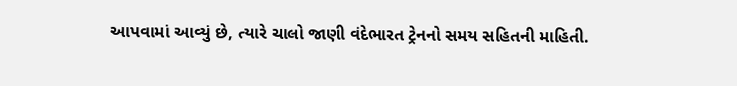આપવામાં આવ્યું છે, ત્યારે ચાલો જાણી વંદેભારત ટ્રેનનો સમય સહિતની માહિતી.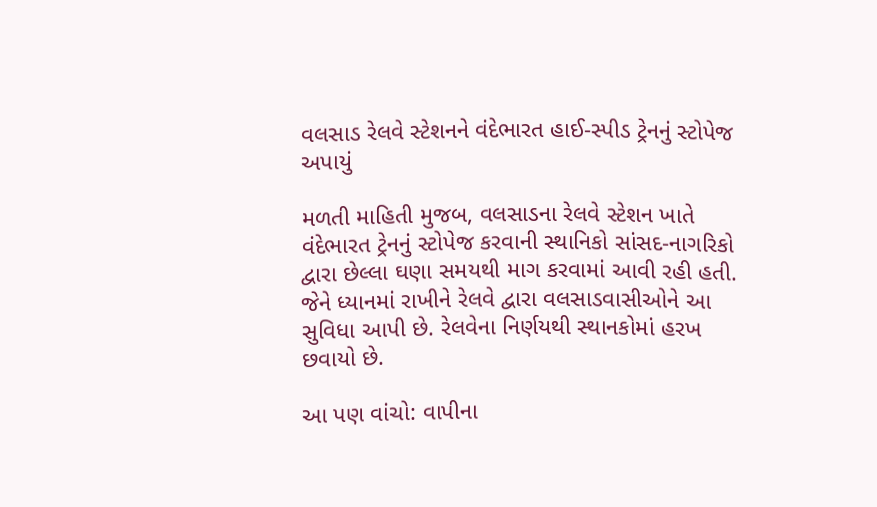વલસાડ રેલવે સ્ટેશનને વંદેભારત હાઈ-સ્પીડ ટ્રેનનું સ્ટોપેજ અપાયું

મળતી માહિતી મુજબ, વલસાડના રેલવે સ્ટેશન ખાતે વંદેભારત ટ્રેનનું સ્ટોપેજ કરવાની સ્થાનિકો સાંસદ-નાગરિકો દ્વારા છેલ્લા ઘણા સમયથી માગ કરવામાં આવી રહી હતી. જેને ધ્યાનમાં રાખીને રેલવે દ્વારા વલસાડવાસીઓને આ સુવિધા આપી છે. રેલવેના નિર્ણયથી સ્થાનકોમાં હરખ છવાયો છે.

આ પણ વાંચો: વાપીના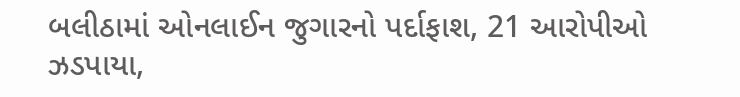બલીઠામાં ઓનલાઈન જુગારનો પર્દાફાશ, 21 આરોપીઓ ઝડપાયા,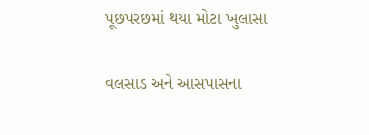પૂછપરછમાં થયા મોટા ખુલાસા

વલસાડ અને આસપાસના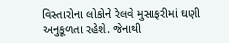વિસ્તારોના લોકોને રેલવે મુસાફરીમાં ઘણી અનુકૂળતા રહેશે. જેનાથી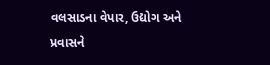વલસાડના વેપાર, ઉદ્યોગ અને પ્રવાસને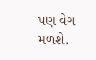પણ વેગ મળશે.